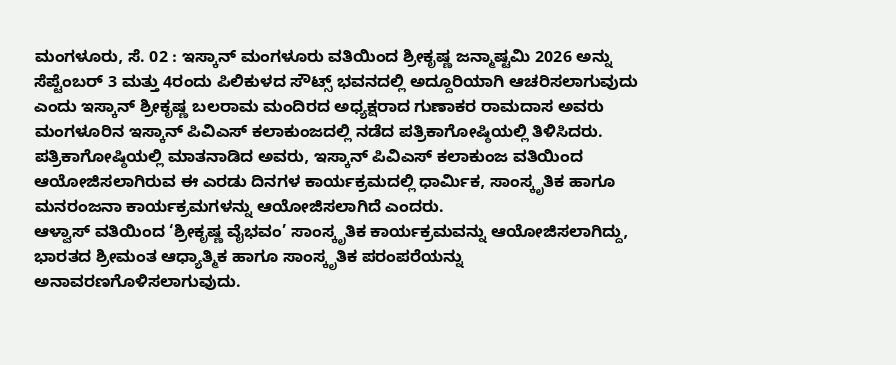ಮಂಗಳೂರು, ಸೆ. 02 : ಇಸ್ಕಾನ್ ಮಂಗಳೂರು ವತಿಯಿಂದ ಶ್ರೀಕೃಷ್ಣ ಜನ್ಮಾಷ್ಟಮಿ 2026 ಅನ್ನು ಸೆಪ್ಟೆಂಬರ್ 3 ಮತ್ತು 4ರಂದು ಪಿಲಿಕುಳದ ಸೌಟ್ಸ್ ಭವನದಲ್ಲಿ ಅದ್ದೂರಿಯಾಗಿ ಆಚರಿಸಲಾಗುವುದು ಎಂದು ಇಸ್ಕಾನ್ ಶ್ರೀಕೃಷ್ಣ ಬಲರಾಮ ಮಂದಿರದ ಅಧ್ಯಕ್ಷರಾದ ಗುಣಾಕರ ರಾಮದಾಸ ಅವರು ಮಂಗಳೂರಿನ ಇಸ್ಕಾನ್ ಪಿವಿಎಸ್ ಕಲಾಕುಂಜದಲ್ಲಿ ನಡೆದ ಪತ್ರಿಕಾಗೋಷ್ಠಿಯಲ್ಲಿ ತಿಳಿಸಿದರು.
ಪತ್ರಿಕಾಗೋಷ್ಠಿಯಲ್ಲಿ ಮಾತನಾಡಿದ ಅವರು, ಇಸ್ಕಾನ್ ಪಿವಿಎಸ್ ಕಲಾಕುಂಜ ವತಿಯಿಂದ ಆಯೋಜಿಸಲಾಗಿರುವ ಈ ಎರಡು ದಿನಗಳ ಕಾರ್ಯಕ್ರಮದಲ್ಲಿ ಧಾರ್ಮಿಕ, ಸಾಂಸ್ಕೃತಿಕ ಹಾಗೂ ಮನರಂಜನಾ ಕಾರ್ಯಕ್ರಮಗಳನ್ನು ಆಯೋಜಿಸಲಾಗಿದೆ ಎಂದರು.
ಆಳ್ವಾಸ್ ವತಿಯಿಂದ ‘ಶ್ರೀಕೃಷ್ಣ ವೈಭವಂ’ ಸಾಂಸ್ಕೃತಿಕ ಕಾರ್ಯಕ್ರಮವನ್ನು ಆಯೋಜಿಸಲಾಗಿದ್ದು, ಭಾರತದ ಶ್ರೀಮಂತ ಆಧ್ಯಾತ್ಮಿಕ ಹಾಗೂ ಸಾಂಸ್ಕೃತಿಕ ಪರಂಪರೆಯನ್ನು ಅನಾವರಣಗೊಳಿಸಲಾಗುವುದು.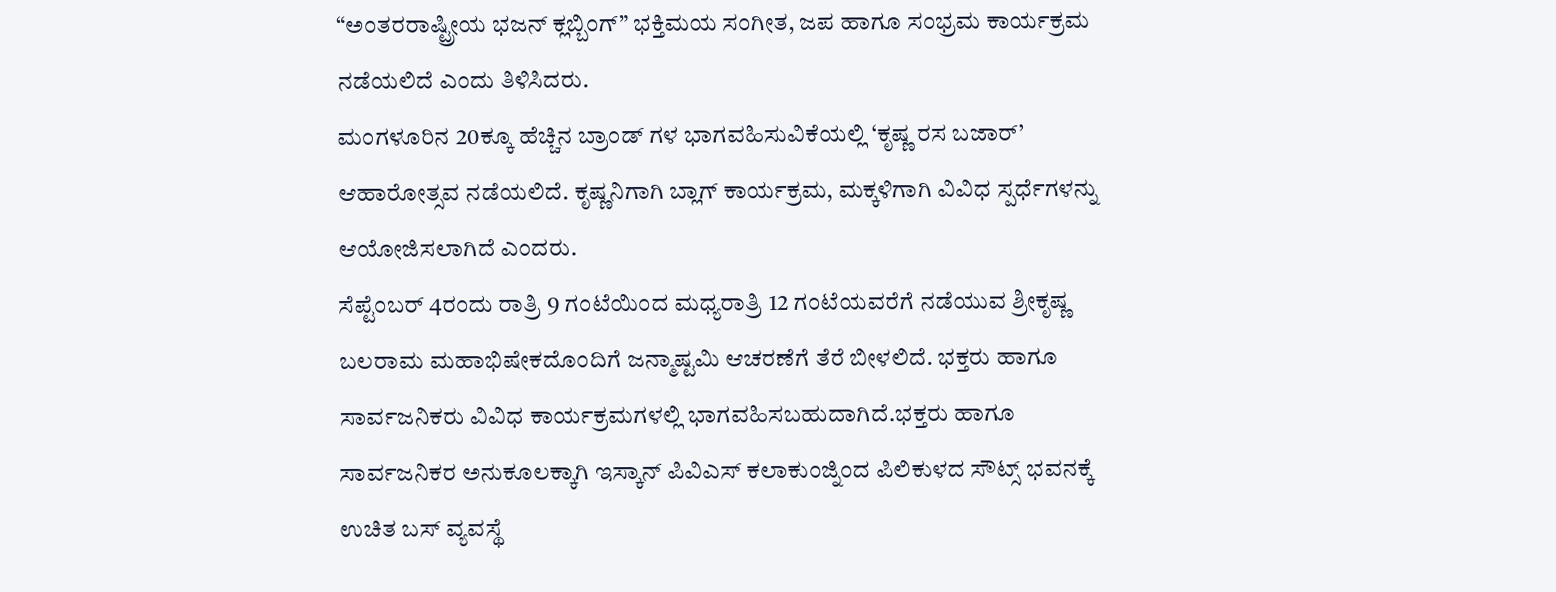“ಅಂತರರಾಷ್ಟ್ರೀಯ ಭಜನ್ ಕ್ಲಬ್ಬಿಂಗ್” ಭಕ್ತಿಮಯ ಸಂಗೀತ, ಜಪ ಹಾಗೂ ಸಂಭ್ರಮ ಕಾರ್ಯಕ್ರಮ ನಡೆಯಲಿದೆ ಎಂದು ತಿಳಿಸಿದರು.
ಮಂಗಳೂರಿನ 20ಕ್ಕೂ ಹೆಚ್ಚಿನ ಬ್ರಾಂಡ್ ಗಳ ಭಾಗವಹಿಸುವಿಕೆಯಲ್ಲಿ ‘ಕೃಷ್ಣ ರಸ ಬಜಾರ್’ ಆಹಾರೋತ್ಸವ ನಡೆಯಲಿದೆ. ಕೃಷ್ಣನಿಗಾಗಿ ಬ್ಲಾಗ್ ಕಾರ್ಯಕ್ರಮ, ಮಕ್ಕಳಿಗಾಗಿ ವಿವಿಧ ಸ್ಪರ್ಧೆಗಳನ್ನು ಆಯೋಜಿಸಲಾಗಿದೆ ಎಂದರು.
ಸೆಪ್ಟೆಂಬರ್ 4ರಂದು ರಾತ್ರಿ 9 ಗಂಟೆಯಿಂದ ಮಧ್ಯರಾತ್ರಿ 12 ಗಂಟೆಯವರೆಗೆ ನಡೆಯುವ ಶ್ರೀಕೃಷ್ಣ ಬಲರಾಮ ಮಹಾಭಿಷೇಕದೊಂದಿಗೆ ಜನ್ಮಾಷ್ಟಮಿ ಆಚರಣೆಗೆ ತೆರೆ ಬೀಳಲಿದೆ. ಭಕ್ತರು ಹಾಗೂ ಸಾರ್ವಜನಿಕರು ವಿವಿಧ ಕಾರ್ಯಕ್ರಮಗಳಲ್ಲಿ ಭಾಗವಹಿಸಬಹುದಾಗಿದೆ.ಭಕ್ತರು ಹಾಗೂ ಸಾರ್ವಜನಿಕರ ಅನುಕೂಲಕ್ಕಾಗಿ ಇಸ್ಕಾನ್ ಪಿವಿಎಸ್ ಕಲಾಕುಂಜ್ನಿಂದ ಪಿಲಿಕುಳದ ಸೌಟ್ಸ್ ಭವನಕ್ಕೆ ಉಚಿತ ಬಸ್ ವ್ಯವಸ್ಥೆ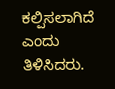ಕಲ್ಪಿಸಲಾಗಿದೆ ಎಂದು ತಿಳಿಸಿದರು.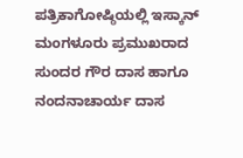ಪತ್ರಿಕಾಗೋಷ್ಠಿಯಲ್ಲಿ ಇಸ್ಕಾನ್ ಮಂಗಳೂರು ಪ್ರಮುಖರಾದ ಸುಂದರ ಗೌರ ದಾಸ ಹಾಗೂ ನಂದನಾಚಾರ್ಯ ದಾಸ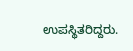ಉಪಸ್ಥಿತರಿದ್ದರು.